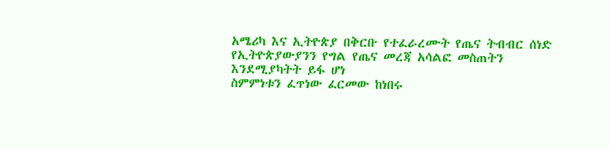አሜሪካ እና ኢትዮጵያ በቅርቡ የተፈራረሙት የጤና ትብብር ሰነድ የኢትዮጵያውያንን የግል የጤና መረጃ አሳልፎ መስጠትን እንደሚያካትት ይፋ ሆነ
ስምምነቱን ፈጥነው ፈርመው ከነበሩ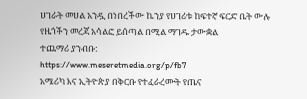ሀገራት መሀል አንዷ በነበረችው ኬንያ የሀገሪቱ ከፍተኛ ፍርድ ቤት ውሉ የዜጎችን መረጃ አሳልፎ ይሰጣል በሚል ማገዱ ታውቋል
ተጨማሪ ያንብቡ:
https://www.meseretmedia.org/p/fb7
አሜሪካ እና ኢትዮጵያ በቅርቡ የተፈራረሙት የጤና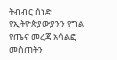ትብብር ሰነድ የኢትዮጵያውያንን የግል የጤና መረጃ አሳልፎ መስጠትን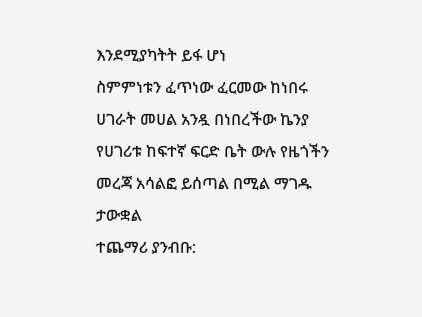እንደሚያካትት ይፋ ሆነ
ስምምነቱን ፈጥነው ፈርመው ከነበሩ ሀገራት መሀል አንዷ በነበረችው ኬንያ የሀገሪቱ ከፍተኛ ፍርድ ቤት ውሉ የዜጎችን መረጃ አሳልፎ ይሰጣል በሚል ማገዱ ታውቋል
ተጨማሪ ያንብቡ: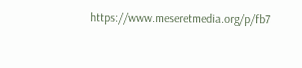https://www.meseretmedia.org/p/fb7